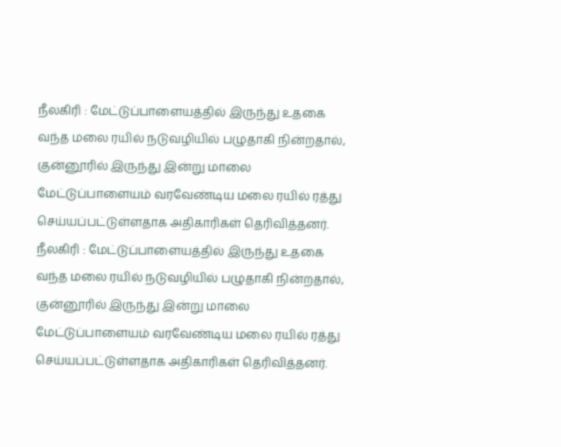நீலகிரி : மேட்டுப்பாளையத்தில் இருந்து உதகை வந்த மலை ரயில் நடுவழியில் பழுதாகி நின்றதால், குன்னூரில் இருந்து இன்று மாலை மேட்டுப்பாளையம் வரவேண்டிய மலை ரயில் ரத்து செய்யப்பட்டுள்ளதாக அதிகாரிகள் தெரிவித்தனர்.
நீலகிரி : மேட்டுப்பாளையத்தில் இருந்து உதகை வந்த மலை ரயில் நடுவழியில் பழுதாகி நின்றதால், குன்னூரில் இருந்து இன்று மாலை மேட்டுப்பாளையம் வரவேண்டிய மலை ரயில் ரத்து செய்யப்பட்டுள்ளதாக அதிகாரிகள் தெரிவித்தனர்.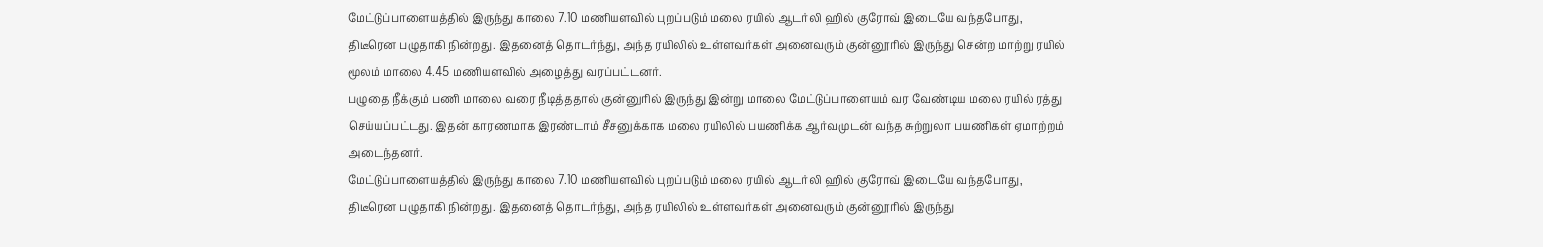மேட்டுப்பாளையத்தில் இருந்து காலை 7.10 மணியளவில் புறப்படும் மலை ரயில் ஆடர்லி ஹில் குரோவ் இடையே வந்தபோது, திடீரென பழுதாகி நின்றது. இதனைத் தொடர்ந்து, அந்த ரயிலில் உள்ளவர்கள் அனைவரும் குன்னூரில் இருந்து சென்ற மாற்று ரயில் மூலம் மாலை 4.45 மணியளவில் அழைத்து வரப்பட்டனர்.
பழுதை நீக்கும் பணி மாலை வரை நீடித்ததால் குன்னுரில் இருந்து இன்று மாலை மேட்டுப்பாளையம் வர வேண்டிய மலை ரயில் ரத்து செய்யப்பட்டது. இதன் காரணமாக இரண்டாம் சீசனுக்காக மலை ரயிலில் பயணிக்க ஆர்வமுடன் வந்த சுற்றுலா பயணிகள் ஏமாற்றம் அடைந்தனர்.
மேட்டுப்பாளையத்தில் இருந்து காலை 7.10 மணியளவில் புறப்படும் மலை ரயில் ஆடர்லி ஹில் குரோவ் இடையே வந்தபோது, திடீரென பழுதாகி நின்றது. இதனைத் தொடர்ந்து, அந்த ரயிலில் உள்ளவர்கள் அனைவரும் குன்னூரில் இருந்து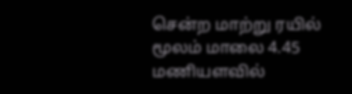சென்ற மாற்று ரயில் மூலம் மாலை 4.45 மணியளவில்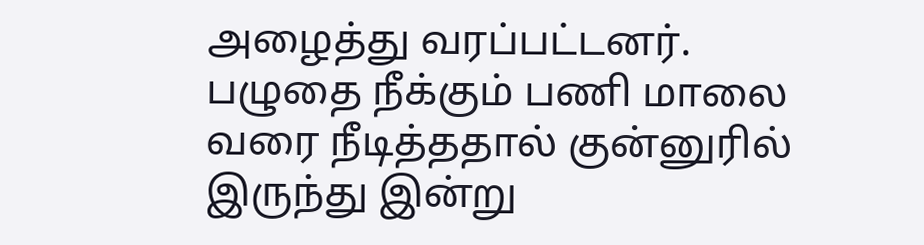அழைத்து வரப்பட்டனர்.
பழுதை நீக்கும் பணி மாலை வரை நீடித்ததால் குன்னுரில் இருந்து இன்று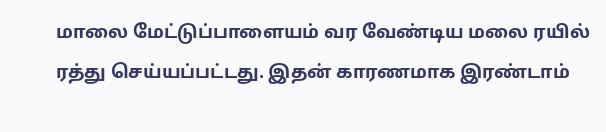மாலை மேட்டுப்பாளையம் வர வேண்டிய மலை ரயில் ரத்து செய்யப்பட்டது. இதன் காரணமாக இரண்டாம்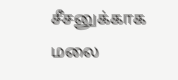சீசனுக்காக மலை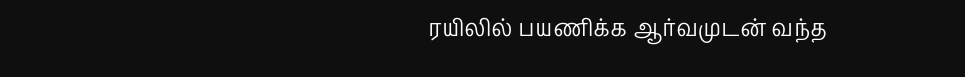ரயிலில் பயணிக்க ஆர்வமுடன் வந்த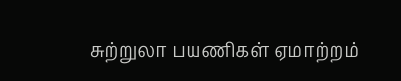சுற்றுலா பயணிகள் ஏமாற்றம்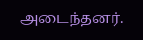அடைந்தனர்.